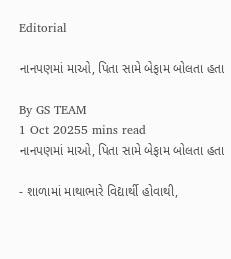Editorial

નાનપણમાં માઓ, પિતા સામે બેફામ બોલતા હતા

By GS TEAM
1 Oct 20255 mins read
નાનપણમાં માઓ, પિતા સામે બેફામ બોલતા હતા

- શાળામાં માથાભારે વિદ્યાર્થી હોવાથી,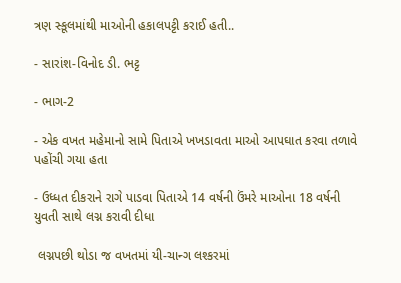ત્રણ સ્કૂલમાંથી માઓની હકાલપટ્ટી કરાઈ હતી..

- સારાંશ-વિનોદ ડી. ભટ્ટ

- ભાગ-2

- એક વખત મહેમાનો સામે પિતાએ ખખડાવતા માઓ આપઘાત કરવા તળાવે પહોંચી ગયા હતા

- ઉધ્ધત દીકરાને રાગે પાડવા પિતાએ 14 વર્ષની ઉંમરે માઓના 18 વર્ષની યુવતી સાથે લગ્ન કરાવી દીધા

 લગ્નપછી થોડા જ વખતમાં યી-ચાન્ગ લશ્કરમાં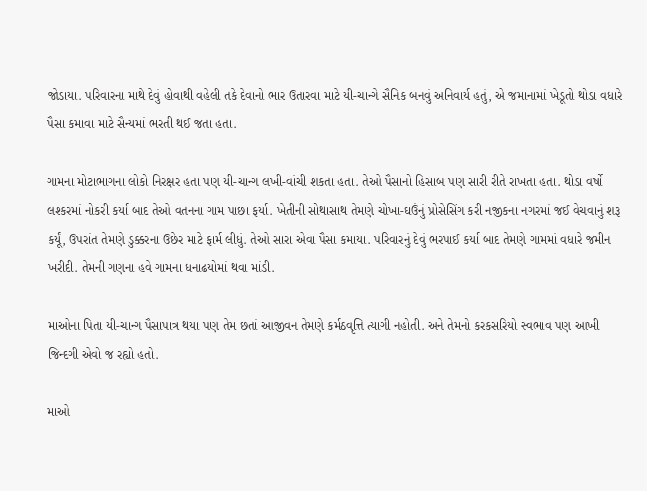જોડાયા. પરિવારના માથે દેવું હોવાથી વહેલી તકે દેવાનો ભાર ઉતારવા માટે યી-ચાન્ગે સૈનિક બનવું અનિવાર્ય હતું, એ જમાનામાં ખેડૂતો થોડા વધારે પૈસા કમાવા માટે સૈન્યમાં ભરતી થઈ જતા હતા.

ગામના મોટાભાગના લોકો નિરક્ષર હતા પણ યી-ચાન્ગ લખી-વાંચી શકતા હતા. તેઓ પૈસાનો હિસાબ પણ સારી રીતે રાખતા હતા. થોડા વર્ષો લશ્કરમાં નોકરી કર્યા બાદ તેઓ વતનના ગામ પાછા ફર્યા. ખેતીની સોથાસાથ તેમણે ચોખા-ઘઉંનું પ્રોસેસિંગ કરી નજીકના નગરમાં જઈ વેચવાનું શરૂ કર્યૂં, ઉપરાંત તેમણે ડુક્કરના ઉછેર માટે ફાર્મ લીધું. તેઓ સારા એવા પૈસા કમાયા. પરિવારનું દેવું ભરપાઈ કર્યા બાદ તેમણે ગામમાં વધારે જમીન ખરીદી. તેમની ગણના હવે ગામના ધનાઢયોમાં થવા માંડી.

માઓના પિતા યી-ચાન્ગ પૈસાપાત્ર થયા પણ તેમ છતાં આજીવન તેમણે કર્મઠવૃત્તિ ત્યાગી નહોતી. અને તેમનો કરકસરિયો સ્વભાવ પણ આખી જિન્દગી એવો જ રહ્યો હતો.

માઓ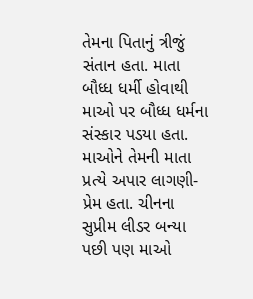તેમના પિતાનું ત્રીજું સંતાન હતા. માતા બૌધ્ધ ધર્મી હોવાથી માઓ પર બૌધ્ધ ધર્મના સંસ્કાર પડયા હતા. માઓને તેમની માતા પ્રત્યે અપાર લાગણી-પ્રેમ હતા. ચીનના સુપ્રીમ લીડર બન્યા પછી પણ માઓ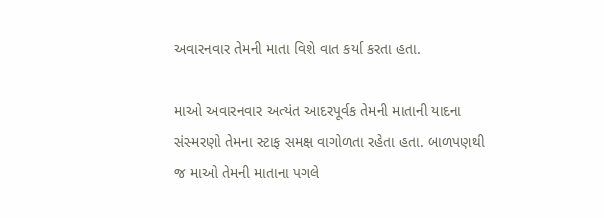અવારનવાર તેમની માતા વિશે વાત કર્યા કરતા હતા.

માઓ અવારનવાર અત્યંત આદરપૂર્વક તેમની માતાની યાદના સંસ્મરણો તેમના સ્ટાફ સમક્ષ વાગોળતા રહેતા હતા. બાળપણથી જ માઓ તેમની માતાના પગલે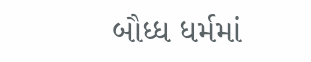બૌધ્ધ ધર્મમાં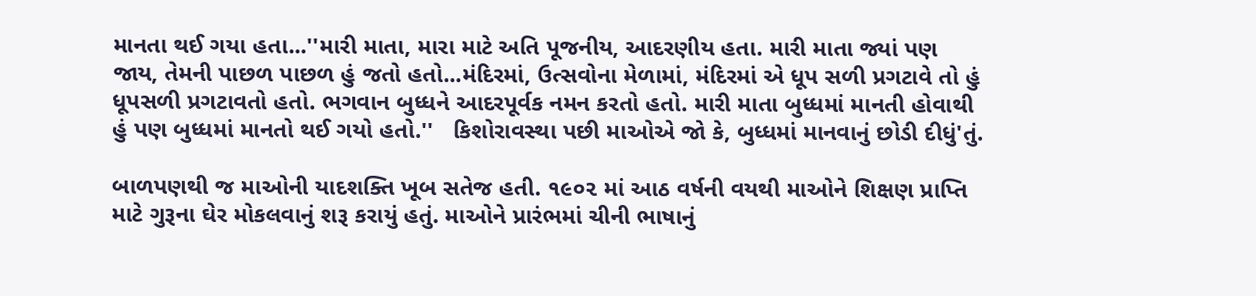માનતા થઈ ગયા હતા...''મારી માતા, મારા માટે અતિ પૂજનીય, આદરણીય હતા. મારી માતા જ્યાં પણ જાય, તેમની પાછળ પાછળ હું જતો હતો...મંદિરમાં, ઉત્સવોના મેળામાં, મંદિરમાં એ ધૂપ સળી પ્રગટાવે તો હું ધૂપસળી પ્રગટાવતો હતો. ભગવાન બુધ્ધને આદરપૂર્વક નમન કરતો હતો. મારી માતા બુધ્ધમાં માનતી હોવાથી હું પણ બુધ્ધમાં માનતો થઈ ગયો હતો.''   કિશોરાવસ્થા પછી માઓએ જો કે, બુધ્ધમાં માનવાનું છોડી દીધું'તું.

બાળપણથી જ માઓની યાદશક્તિ ખૂબ સતેજ હતી. ૧૯૦૨ માં આઠ વર્ષની વયથી માઓને શિક્ષણ પ્રાપ્તિ માટે ગુરૂના ઘેર મોકલવાનું શરૂ કરાયું હતું. માઓને પ્રારંભમાં ચીની ભાષાનું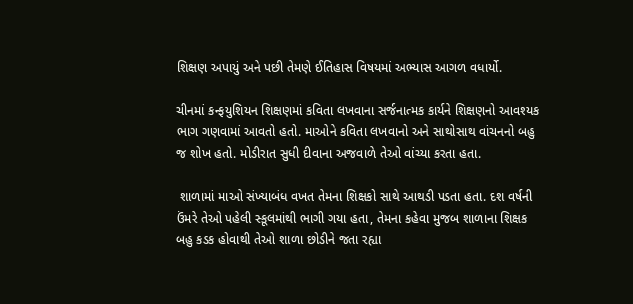શિક્ષણ અપાયું અને પછી તેમણે ઈતિહાસ વિષયમાં અભ્યાસ આગળ વધાર્યો.

ચીનમાં કન્ફયુશિયન શિક્ષણમાં કવિતા લખવાના સર્જનાત્મક કાર્યને શિક્ષણનો આવશ્યક ભાગ ગણવામાં આવતો હતો. માઓને કવિતા લખવાનો અને સાથોસાથ વાંચનનો બહુ જ શોખ હતો. મોડીરાત સુધી દીવાના અજવાળે તેઓ વાંચ્યા કરતા હતા.

 શાળામાં માઓ સંખ્યાબંધ વખત તેમના શિક્ષકો સાથે આથડી પડતા હતા. દશ વર્ષની ઉંમરે તેઓ પહેલી સ્કૂલમાંથી ભાગી ગયા હતા, તેમના કહેવા મુજબ શાળાના શિક્ષક બહુ કડક હોવાથી તેઓ શાળા છોડીને જતા રહ્યા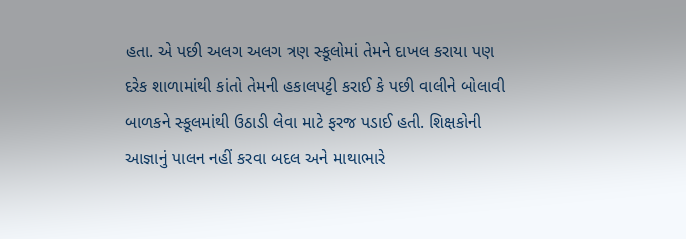હતા. એ પછી અલગ અલગ ત્રણ સ્કૂલોમાં તેમને દાખલ કરાયા પણ દરેક શાળામાંથી કાંતો તેમની હકાલપટ્ટી કરાઈ કે પછી વાલીને બોલાવી બાળકને સ્કૂલમાંથી ઉઠાડી લેવા માટે ફરજ પડાઈ હતી. શિક્ષકોની આજ્ઞાનું પાલન નહીં કરવા બદલ અને માથાભારે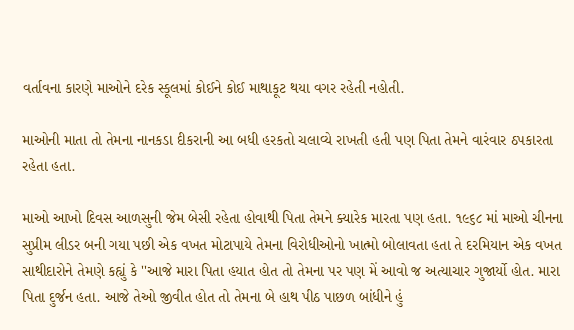વર્તાવના કારણે માઓને દરેક સ્કૂલમાં કોઈને કોઈ માથાકૂટ થયા વગર રહેતી નહોતી.

માઓની માતા તો તેમના નાનકડા દીકરાની આ બધી હરકતો ચલાવ્યે રાખતી હતી પણ પિતા તેમને વારંવાર ઠપકારતા રહેતા હતા.

માઓ આખો દિવસ આળસુની જેમ બેસી રહેતા હોવાથી પિતા તેમને ક્યારેક મારતા પણ હતા. ૧૯૬૮ માં માઓ ચીનના સુપ્રીમ લીડર બની ગયા પછી એક વખત મોટાપાયે તેમના વિરોધીઓનો ખાત્મો બોલાવતા હતા તે દરમિયાન એક વખત સાથીદારોને તેમણે કહ્યું કે ''આજે મારા પિતા હયાત હોત તો તેમના પર પણ મેં આવો જ અત્યાચાર ગુજાર્યો હોત. મારા પિતા દુર્જન હતા. આજે તેઓ જીવીત હોત તો તેમના બે હાથ પીઠ પાછળ બાંધીને હું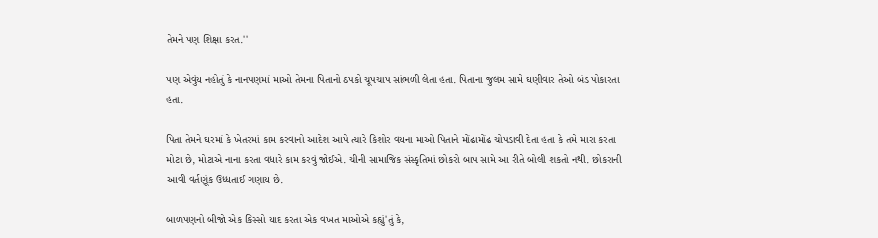તેમને પણ શિક્ષા કરત.''

પણ એવુંય નહોતું કે નાનપણમાં માઓ તેમના પિતાનો ઠપકો ચૂપચાપ સાંભળી લેતા હતા. પિતાના જુલમ સામે ઘણીવાર તેઓ બંડ પોકારતા હતા.

પિતા તેમને ઘરમાં કે ખેતરમાં કામ કરવાનો આદેશ આપે ત્યારે કિશોર વયના માઓ પિતાને મોંઢામોંઢ ચોપડાવી દેતા હતા કે તમે મારા કરતા મોટા છે, મોટાએ નાના કરતા વધારે કામ કરવું જોઈએ. ચીની સામાજિક સંસ્કૃતિમાં છોકરો બાપ સામે આ રીતે બોલી શકતો નથી. છોકરાની આવી વર્તણૂંક ઉધ્ધતાઈ ગણાય છે.

બાળપણનો બીજો એક કિસ્સો યાદ કરતા એક વખત માઓએ કહ્યું'તું કે,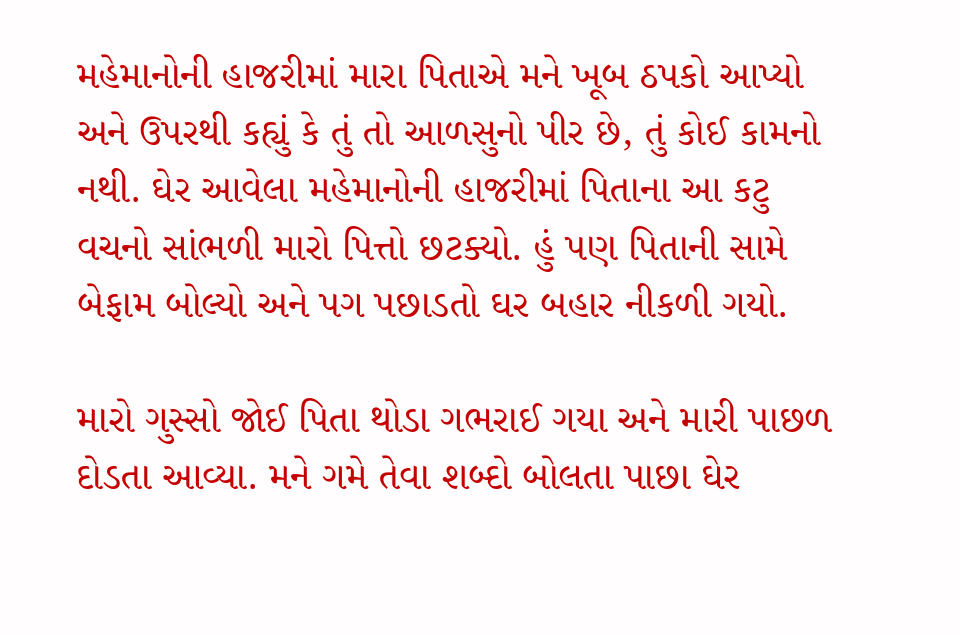મહેમાનોની હાજરીમાં મારા પિતાએ મને ખૂબ ઠપકો આપ્યો અને ઉપરથી કહ્યું કે તું તો આળસુનો પીર છે, તું કોઈ કામનો નથી. ઘેર આવેલા મહેમાનોની હાજરીમાં પિતાના આ કટુ વચનો સાંભળી મારો પિત્તો છટક્યો. હું પણ પિતાની સામે બેફામ બોલ્યો અને પગ પછાડતો ઘર બહાર નીકળી ગયો.

મારો ગુસ્સો જોઈ પિતા થોડા ગભરાઈ ગયા અને મારી પાછળ દોડતા આવ્યા. મને ગમે તેવા શબ્દો બોલતા પાછા ઘેર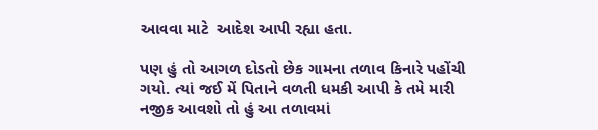આવવા માટે  આદેશ આપી રહ્યા હતા.

પણ હું તો આગળ દોડતો છેક ગામના તળાવ કિનારે પહોંચી ગયો. ત્યાં જઈ મેં પિતાને વળતી ધમકી આપી કે તમે મારી નજીક આવશો તો હું આ તળાવમાં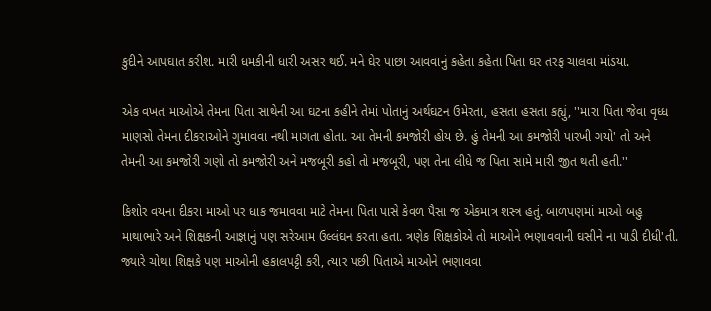કુદીને આપઘાત કરીશ. મારી ધમકીની ધારી અસર થઈ. મને ઘેર પાછા આવવાનું કહેતા કહેતા પિતા ઘર તરફ ચાલવા માંડયા.

એક વખત માઓએ તેમના પિતા સાથેની આ ઘટના કહીને તેમાં પોતાનું અર્થઘટન ઉમેરતા, હસતા હસતા કહ્યું, ''મારા પિતા જેવા વૃધ્ધ માણસો તેમના દીકરાઓને ગુમાવવા નથી માગતા હોતા. આ તેમની કમજોરી હોય છે. હું તેમની આ કમજોરી પારખી ગયો' તો અને  તેમની આ કમજોરી ગણો તો કમજોરી અને મજબૂરી કહો તો મજબૂરી, પણ તેના લીધે જ પિતા સામે મારી જીત થતી હતી.''

કિશોર વયના દીકરા માઓ પર ધાક જમાવવા માટે તેમના પિતા પાસે કેવળ પૈસા જ એકમાત્ર શસ્ત્ર હતું. બાળપણમાં માઓ બહુ માથાભારે અને શિક્ષકની આજ્ઞાનું પણ સરેઆમ ઉલ્લંઘન કરતા હતા. ત્રણેક શિક્ષકોએ તો માઓને ભણાવવાની ઘસીને ના પાડી દીધી'તી. જ્યારે ચોથા શિક્ષકે પણ માઓની હકાલપટ્ટી કરી, ત્યાર પછી પિતાએ માઓને ભણાવવા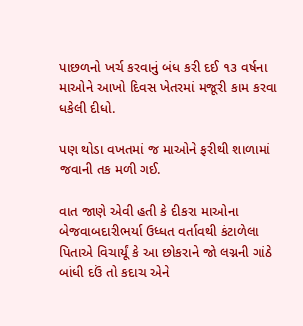પાછળનો ખર્ચ કરવાનું બંધ કરી દઈ ૧૩ વર્ષના માઓને આખો દિવસ ખેતરમાં મજૂરી કામ કરવા ધકેલી દીધો.

પણ થોડા વખતમાં જ માઓને ફરીથી શાળામાં જવાની તક મળી ગઈ.

વાત જાણે એવી હતી કે દીકરા માઓના બેજવાબદારીભર્યા ઉધ્ધત વર્તાવથી કંટાળેલા પિતાએ વિચાર્યૂં કે આ છોકરાને જો લગ્નની ગાંઠે બાંધી દઉં તો કદાચ એને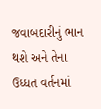જવાબદારીનું ભાન થશે અને તેના ઉધ્ધત વર્તનમાં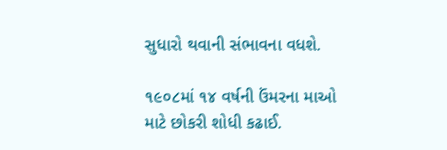સુધારો થવાની સંભાવના વધશે.

૧૯૦૮માં ૧૪ વર્ષની ઉંમરના માઓ માટે છોકરી શોધી કઢાઈ.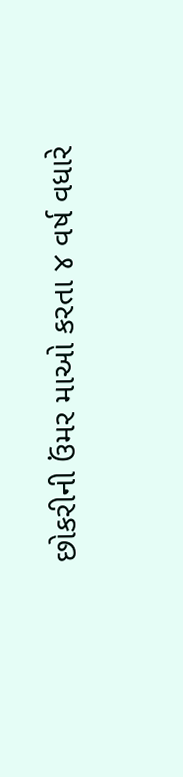છોકરીની ઉંમર માઓ કરતા ૪ વર્ષ વધારે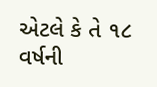એટલે કે તે ૧૮ વર્ષની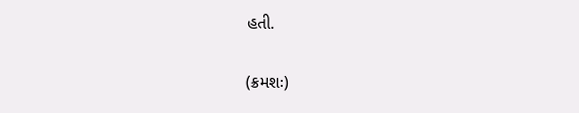હતી.

(ક્રમશઃ)